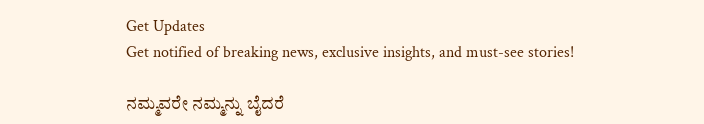Get Updates
Get notified of breaking news, exclusive insights, and must-see stories!

ನಮ್ಮವರೇ ನಮ್ಮನ್ನು ಬೈದರೆ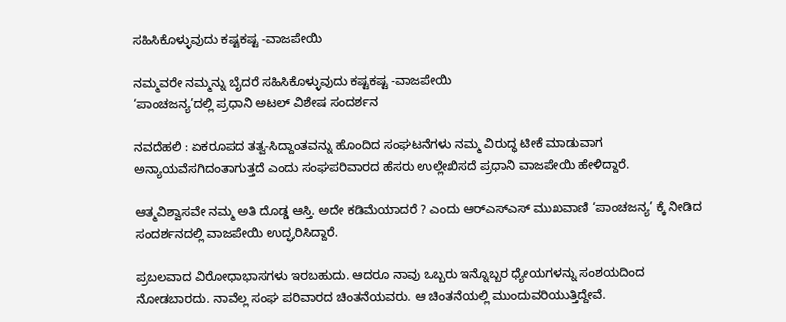ಸಹಿಸಿಕೊಳ್ಳುವುದು ಕಷ್ಟಕಷ್ಟ -ವಾಜಪೇಯಿ

ನಮ್ಮವರೇ ನಮ್ಮನ್ನು ಬೈದರೆ ಸಹಿಸಿಕೊಳ್ಳುವುದು ಕಷ್ಟಕಷ್ಟ -ವಾಜಪೇಯಿ
‘ಪಾಂಚಜನ್ಯ’ದಲ್ಲಿ ಪ್ರಧಾನಿ ಅಟಲ್‌ ವಿಶೇಷ ಸಂದರ್ಶನ

ನವದೆಹಲಿ : ಏಕರೂಪದ ತತ್ವ-ಸಿದ್ದಾಂತವನ್ನು ಹೊಂದಿದ ಸಂಘಟನೆಗಳು ನಮ್ಮ ವಿರುದ್ಧ ಟೀಕೆ ಮಾಡುವಾಗ ಅನ್ಯಾಯವೆಸಗಿದಂತಾಗುತ್ತದೆ ಎಂದು ಸಂಘಪರಿವಾರದ ಹೆಸರು ಉಲ್ಲೇಖಿಸದೆ ಪ್ರಧಾನಿ ವಾಜಪೇಯಿ ಹೇಳಿದ್ದಾರೆ.

ಆತ್ಮವಿಶ್ವಾಸವೇ ನಮ್ಮ ಅತಿ ದೊಡ್ಡ ಆಸ್ತಿ. ಅದೇ ಕಡಿಮೆಯಾದರೆ ? ಎಂದು ಆರ್‌ಎಸ್‌ಎಸ್‌ ಮುಖವಾಣಿ ‘ಪಾಂಚಜನ್ಯ’ ಕ್ಕೆ ನೀಡಿದ ಸಂದರ್ಶನದಲ್ಲಿ ವಾಜಪೇಯಿ ಉದ್ಘರಿಸಿದ್ದಾರೆ.

ಪ್ರಬಲವಾದ ವಿರೋಧಾಭಾಸಗಳು ಇರಬಹುದು. ಆದರೂ ನಾವು ಒಬ್ಬರು ಇನ್ನೊಬ್ಬರ ಧ್ಯೇಯಗಳನ್ನು ಸಂಶಯದಿಂದ ನೋಡಬಾರದು. ನಾವೆಲ್ಲ ಸಂಘ ಪರಿವಾರದ ಚಿಂತನೆಯವರು. ಆ ಚಿಂತನೆಯಲ್ಲಿ ಮುಂದುವರಿಯುತ್ತಿದ್ದೇವೆ.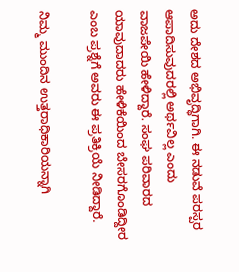ಅದು ದೇಶದ ಅಭಿವೃದ್ಧಿಗಾಗಿ. ಈ ನಡುವೆ ಪರಸ್ಪರ ಆಪಾದಿಸುವುದರಲ್ಲಿ ಅರ್ಥವಿಲ್ಲ ಎಂದು ವಾಜಪೇಯಿ ಹೇಳಿದ್ದಾರೆ. ಸಂಘ ಪರಿವಾರದ ಯಾವುದಾದರು ಹೇಳಿಕೆಯಿಂದ ಬೇಸರಗೊಂಡಿದ್ದೀರ ಎಂಬ ಪ್ರಶ್ನೆಗೆ ಅವರು ಈ ಪ್ರತಿಕ್ರಿಯೆ ನೀಡಿದ್ದಾರೆ.

ನಿಮ್ಮ ಮುಂದಿನ ಉತ್ತರಾಧಿಕಾರಿಯನ್ನಾಗಿ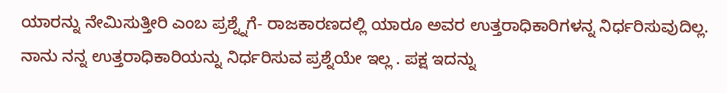ಯಾರನ್ನು ನೇಮಿಸುತ್ತೀರಿ ಎಂಬ ಪ್ರಶ್ನ್ನೆಗೆ- ರಾಜಕಾರಣದಲ್ಲಿ ಯಾರೂ ಅವರ ಉತ್ತರಾಧಿಕಾರಿಗಳನ್ನ ನಿರ್ಧರಿಸುವುದಿಲ್ಲ. ನಾನು ನನ್ನ ಉತ್ತರಾಧಿಕಾರಿಯನ್ನು ನಿರ್ಧರಿಸುವ ಪ್ರಶ್ನೆಯೇ ಇಲ್ಲ . ಪಕ್ಷ ಇದನ್ನು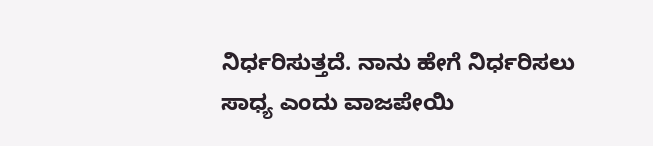ನಿರ್ಧರಿಸುತ್ತದೆ. ನಾನು ಹೇಗೆ ನಿರ್ಧರಿಸಲು ಸಾಧ್ಯ ಎಂದು ವಾಜಪೇಯಿ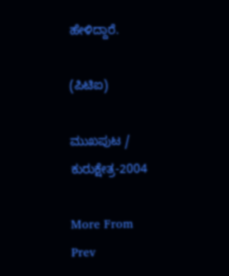ಹೇಳಿದ್ದಾರೆ.

(ಪಿಟಿಐ)

ಮುಖಪುಟ / ಕುರುಕ್ಷೇತ್ರ-2004

More From
Prev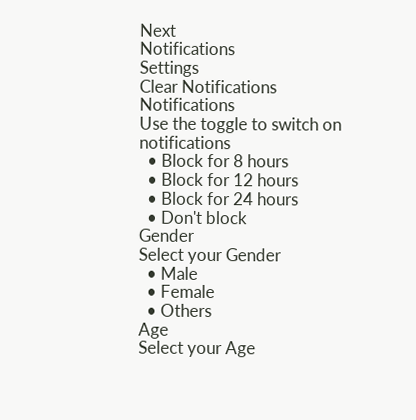Next
Notifications
Settings
Clear Notifications
Notifications
Use the toggle to switch on notifications
  • Block for 8 hours
  • Block for 12 hours
  • Block for 24 hours
  • Don't block
Gender
Select your Gender
  • Male
  • Female
  • Others
Age
Select your Age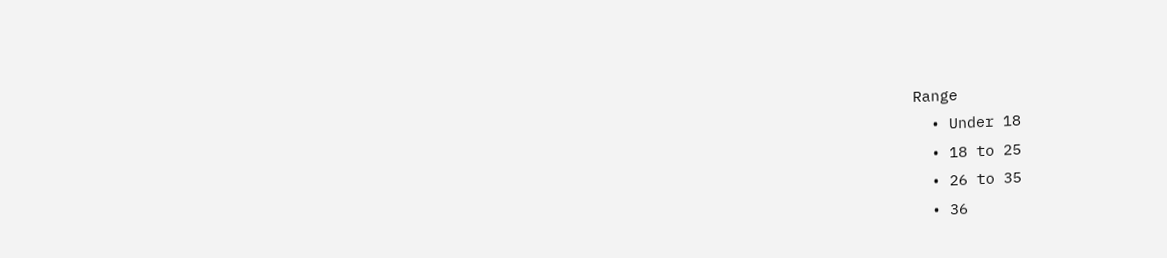Range
  • Under 18
  • 18 to 25
  • 26 to 35
  • 36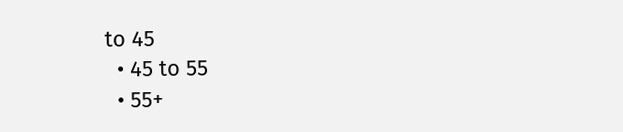to 45
  • 45 to 55
  • 55+